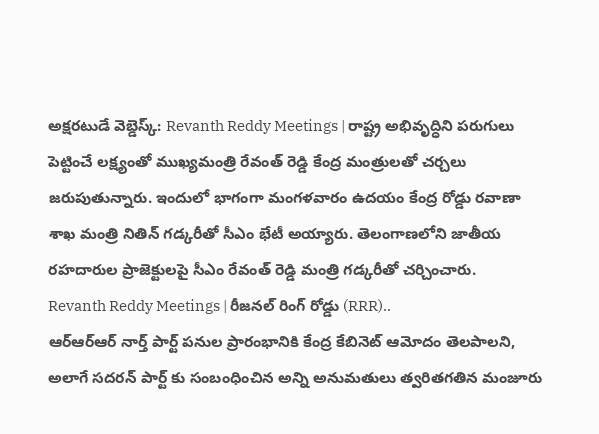అక్షరటుడే వెబ్డెస్క్: Revanth Reddy Meetings | రాష్ట్ర అభివృద్ధిని పరుగులు పెట్టించే లక్ష్యంతో ముఖ్యమంత్రి రేవంత్ రెడ్డి కేంద్ర మంత్రులతో చర్చలు జరుపుతున్నారు. ఇందులో భాగంగా మంగళవారం ఉదయం కేంద్ర రోడ్డు రవాణా శాఖ మంత్రి నితిన్ గడ్కరీతో సీఎం భేటీ అయ్యారు. తెలంగాణలోని జాతీయ రహదారుల ప్రాజెక్టులపై సీఎం రేవంత్ రెడ్డి మంత్రి గడ్కరీతో చర్చించారు.
Revanth Reddy Meetings | రీజనల్ రింగ్ రోడ్డు (RRR)..
ఆర్ఆర్ఆర్ నార్త్ పార్ట్ పనుల ప్రారంభానికి కేంద్ర కేబినెట్ ఆమోదం తెలపాలని, అలాగే సదరన్ పార్ట్ కు సంబంధించిన అన్ని అనుమతులు త్వరితగతిన మంజూరు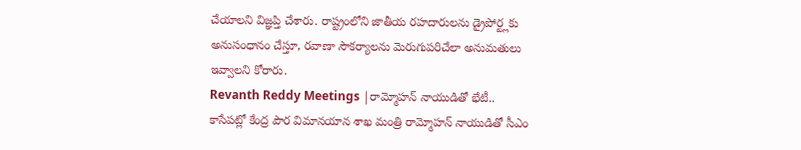చేయాలని విజ్ఞప్తి చేశారు. రాష్ట్రంలోని జాతీయ రహదారులను డ్రైపోర్ట్లకు అనుసంధానం చేస్తూ, రవాణా సౌకర్యాలను మెరుగుపరిచేలా అనుమతులు ఇవ్వాలని కోరారు.
Revanth Reddy Meetings |రామ్మోహన్ నాయుడితో భేటీ..
కాసేపట్లో కేంద్ర పౌర విమానయాన శాఖ మంత్రి రామ్మోహన్ నాయుడితో సీఎం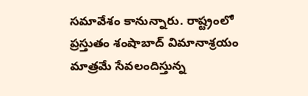సమావేశం కానున్నారు. రాష్ట్రంలో ప్రస్తుతం శంషాబాద్ విమానాశ్రయం మాత్రమే సేవలందిస్తున్న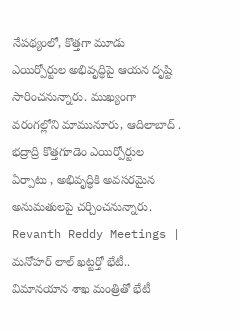నేపథ్యంలో, కొత్తగా మూడు ఎయిర్పోర్టుల అభివృద్ధిపై ఆయన దృష్టి సారించనున్నారు. ముఖ్యంగా వరంగల్లోని మామునూరు, ఆదిలాబాద్ . భద్రాద్రి కొత్తగూడెం ఎయిర్పోర్టుల ఏర్పాటు , అభివృద్ధికి అవసరమైన అనుమతులపై చర్చించనున్నారు.
Revanth Reddy Meetings | మనోహర్ లాల్ ఖట్టర్తో భేటీ..
విమానయాన శాఖ మంత్రితో భేటీ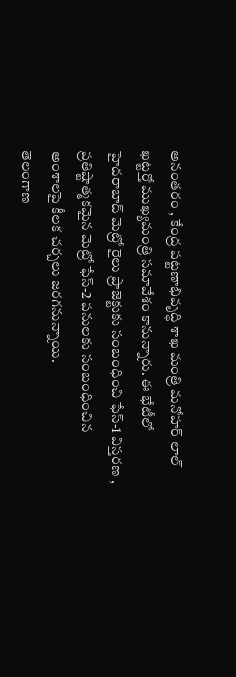అనంతరం , కేంద్ర పట్టణాభివృద్ధి శాఖ మంత్రి మనోహర్ లాల్ ఖట్టర్తో ముఖ్యమంత్రి సమావేశం కానున్నారు. ఈ భేటీలో హైదరాబాద్ మెట్రో రైలు ప్రాజెక్టుకు సంబంధించి ఫేస్-1 విస్తరణ , ప్రతిష్టాత్మకమైన మెట్రో ఫేస్-2 పనులకు సంబంధించిన అంశాలపై కీలక చర్చలు జరగనున్నాయి.
తెలంగాణ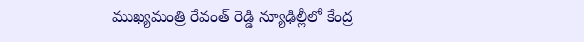ముఖ్యమంత్రి రేవంత్ రెడ్డి న్యూఢిల్లీలో కేంద్ర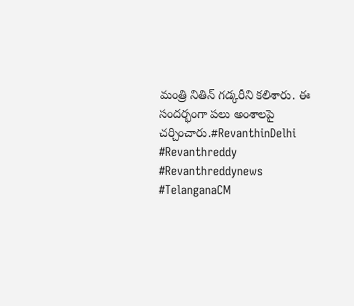మంత్రి నితిన్ గడ్కరీని కలిశారు. ఈ సందర్భంగా పలు అంశాలపై చర్చించారు.#RevanthinDelhi #Revanthreddy #Revanthreddynews #TelanganaCM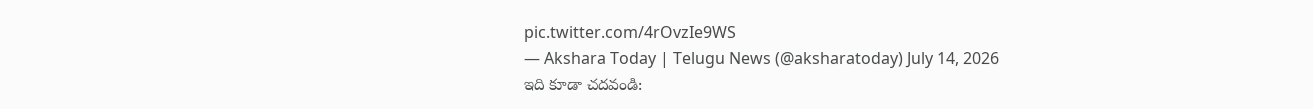pic.twitter.com/4rOvzIe9WS
— Akshara Today | Telugu News (@aksharatoday) July 14, 2026
ఇది కూడా చదవండి: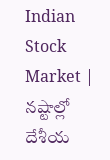Indian Stock Market | నష్టాల్లో దేశీయ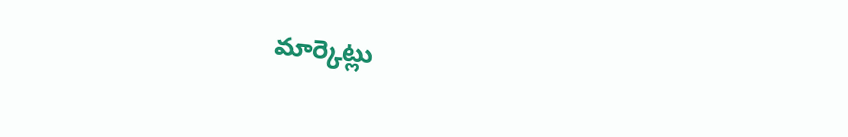మార్కెట్లు